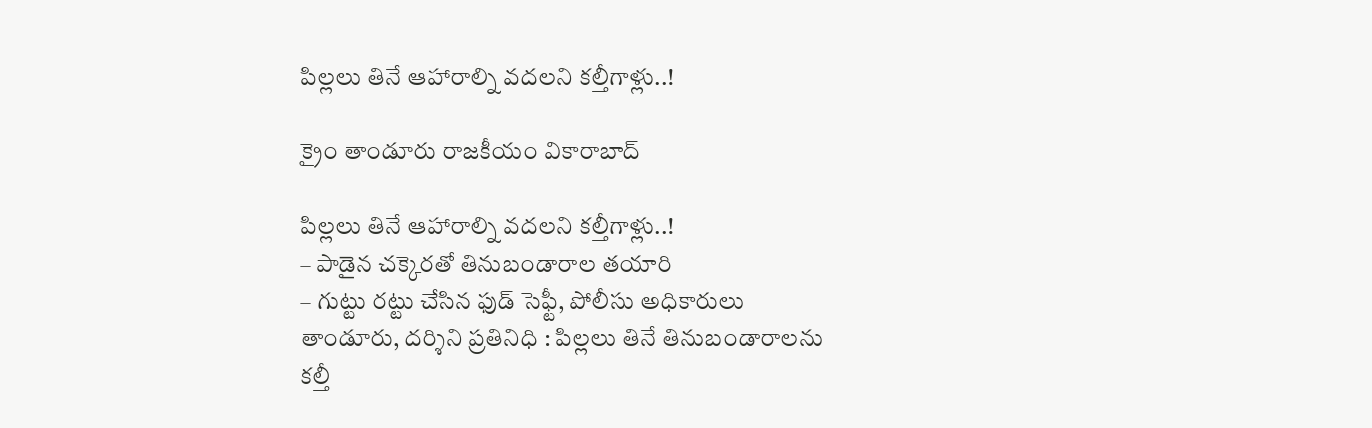పిల్లలు తినే ఆహారాల్ని వదలని కల్తీగాళ్లు..!

క్రైం తాండూరు రాజకీయం వికారాబాద్

పిల్లలు తినే ఆహారాల్ని వదలని కల్తీగాళ్లు..!
– పాడైన చక్కెరతో తినుబండారాల తయారి
– గుట్టు రట్టు చేసిన ఫుడ్‌ సెఫ్టీ, పోలీసు అధికారులు
తాండూరు, దర్శిని ప్రతినిధి : పిల్లలు తినే తినుబండారాలను కల్తీ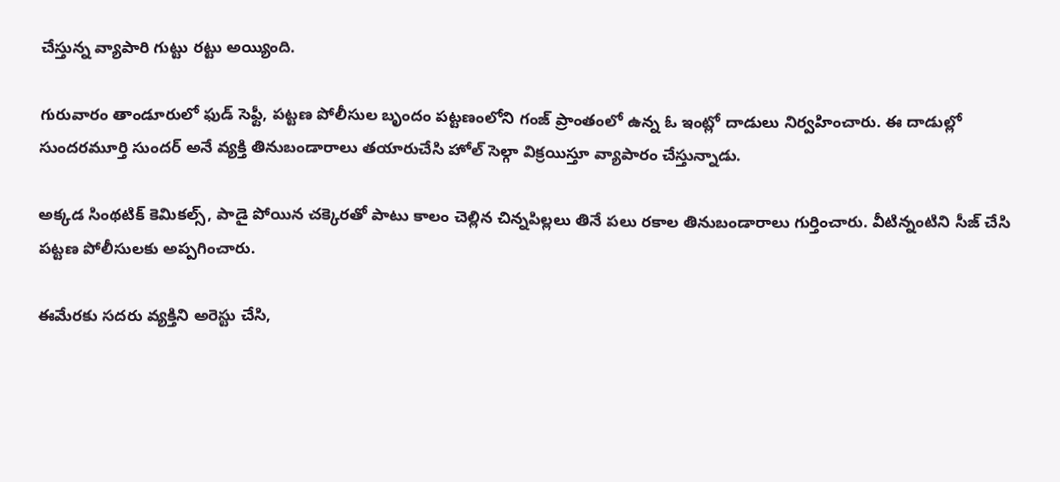చేస్తున్న వ్యాపారి గుట్టు రట్టు అయ్యింది.

గురువారం తాండూరులో ఫుడ్‌ సెఫ్టీ, పట్టణ పోలీసుల బృందం పట్టణంలోని గంజ్‌ ప్రాంతంలో ఉన్న ఓ ఇంట్లో దాడులు నిర్వహించారు. ఈ దాడుల్లో సుందరమూర్తి సుందర్ అనే వ్యక్తి తినుబండారాలు తయారుచేసి హోల్ సెల్గా విక్రయిస్తూ వ్యాపారం చేస్తున్నాడు.

అక్కడ సింథటిక్ కెమికల్స్, పాడై పోయిన చక్కెరతో పాటు కాలం చెల్లిన చిన్నపిల్లలు తినే పలు రకాల తినుబండారాలు గుర్తించారు. వీటిన్నంటిని సీజ్ చేసి పట్టణ పోలీసులకు అప్పగించారు.

ఈమేరకు సదరు వ్యక్తిని అరెస్టు చేసి,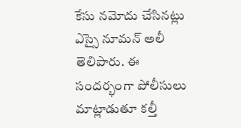కేసు నమోదు చేసినట్లు ఎస్సై నూమన్‌ అలీ తెలిపారు. ఈ సందర్భంగా పోలీసులు మాట్లాడుతూ కల్తీ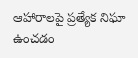ఆహారాలపై ప్రత్యేక నిఘా ఉంచడం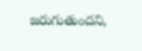జరుగుతుందని,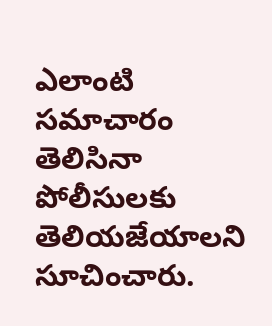ఎలాంటి సమాచారం తెలిసినా పోలీసులకు తెలియజేయాలని సూచించారు.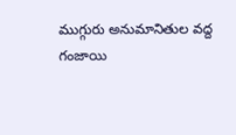ముగ్గురు అనుమానితుల వద్ద గంజాయి